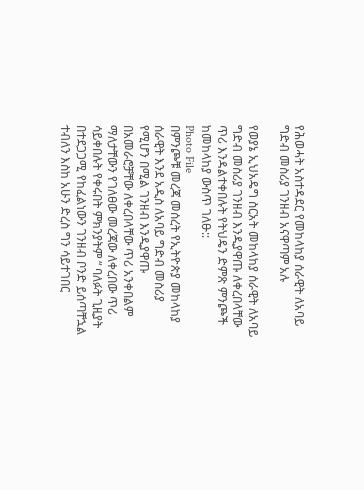የሕወሓት አስተዳደር የመከላከያ ሰራዊት ለአባይ ግድብ መስሪያ ገንዘብ አናዋጣም አሉ

የወያኔ ኢህአዴግ ስርአት መከላከያ ሰራዊት ለአባይ ግድብ መስሪያ ገንዘብ እንዲያዋጡ ለቀረበላቸው ጥሪ እንዳልተቀበሉት የትህዴን ድምጽ ምንጮች ከመከላከያ ውስጥ ገለፁ::
Photo File
በምንጮቹ መረጃ መሰረት የኢትዮጵያ መከላከያ ሰራዊት እንደ አዲስ ለአባይ ግድብ መስሪያ የሚሆን በሚል ገንዘብ እንዲያዋጡ በአመራሮቻቸው ለቀረበላቸው ጥሪ አንቀበልም ማለታቸውን የገለፀው መረጃው ለቀረበው ጥሪ ሳይቀበሉት የቀሩበት ምክንያትም “ ባለፉት ጊዚያት በተደጋጋሚ የከፈልነውን ገንዘብ ቦንድ ይሰጣቸኋል ተብለን እስከ አሁን ድረስ ግን ሳይተገበር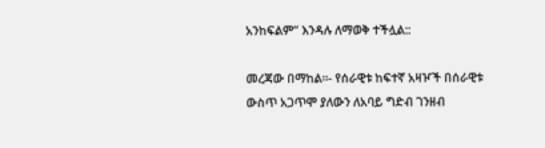አንከፍልም” እንዳሉ ለማወቅ ተችሏል::

መረጃው በማከል።- የሰራዊቱ ከፍተኛ አዛዦች በሰራዊቱ ውስጥ አጋጥሞ ያለውን ለአባይ ግድብ ገንዘብ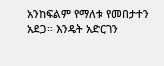አንከፍልም የማለቱ የመበታተን አደጋ። እንዴት አድርገን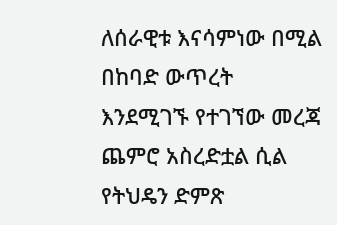ለሰራዊቱ እናሳምነው በሚል በከባድ ውጥረት እንደሚገኙ የተገኘው መረጃ ጨምሮ አስረድቷል ሲል የትህዴን ድምጽ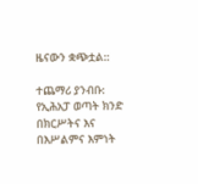ዜናውን ቋጭቷል::

ተጨማሪ ያንብቡ:  የኢሕአፓ ወጣት ክንድ በክርሥትና እና በእሥልምና እምነት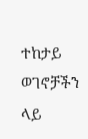ተከታይ ወገኖቻችን ላይ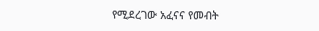የሚደረገው አፈናና የመብት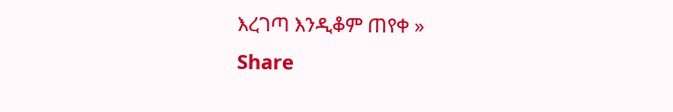እረገጣ እንዲቆም ጠየቀ »
Share